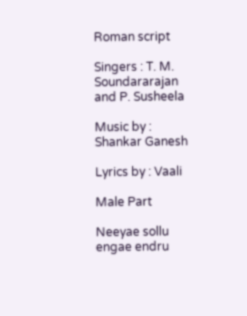Roman script

Singers : T. M. Soundararajan and P. Susheela

Music by : Shankar Ganesh

Lyrics by : Vaali

Male Part

Neeyae sollu engae endru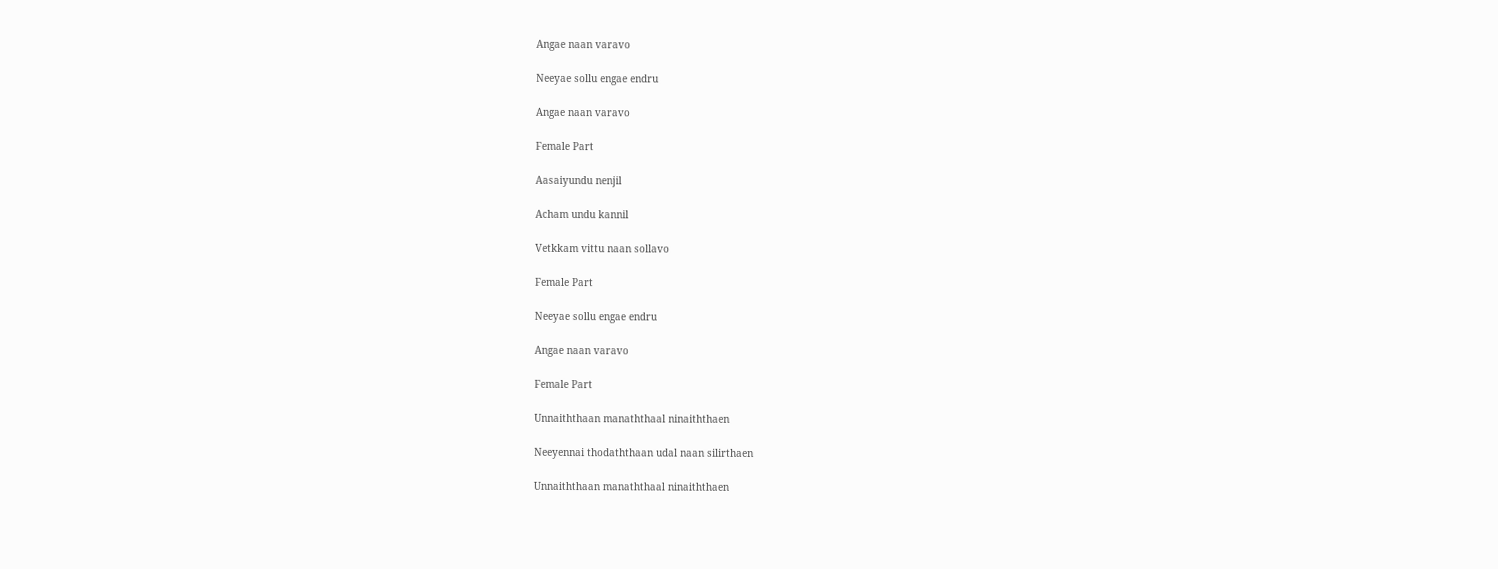Angae naan varavo

Neeyae sollu engae endru

Angae naan varavo

Female Part

Aasaiyundu nenjil

Acham undu kannil

Vetkkam vittu naan sollavo

Female Part

Neeyae sollu engae endru

Angae naan varavo

Female Part

Unnaiththaan manaththaal ninaiththaen

Neeyennai thodaththaan udal naan silirthaen

Unnaiththaan manaththaal ninaiththaen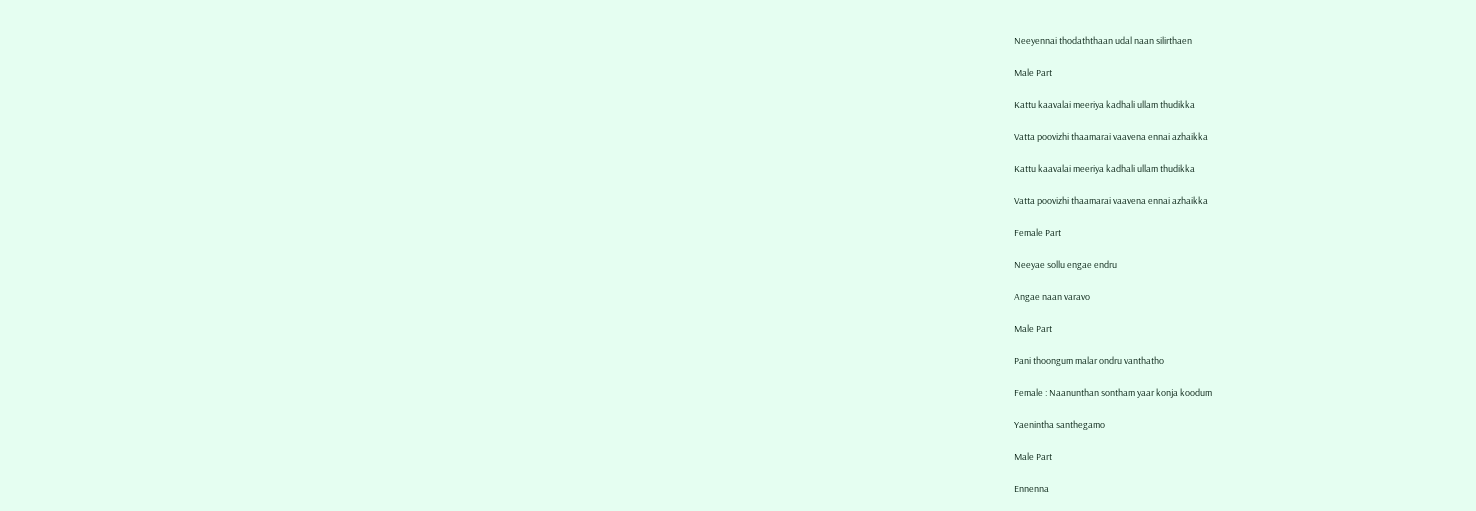Neeyennai thodaththaan udal naan silirthaen

Male Part

Kattu kaavalai meeriya kadhali ullam thudikka

Vatta poovizhi thaamarai vaavena ennai azhaikka

Kattu kaavalai meeriya kadhali ullam thudikka

Vatta poovizhi thaamarai vaavena ennai azhaikka

Female Part

Neeyae sollu engae endru

Angae naan varavo

Male Part

Pani thoongum malar ondru vanthatho

Female : Naanunthan sontham yaar konja koodum

Yaenintha santhegamo

Male Part

Ennenna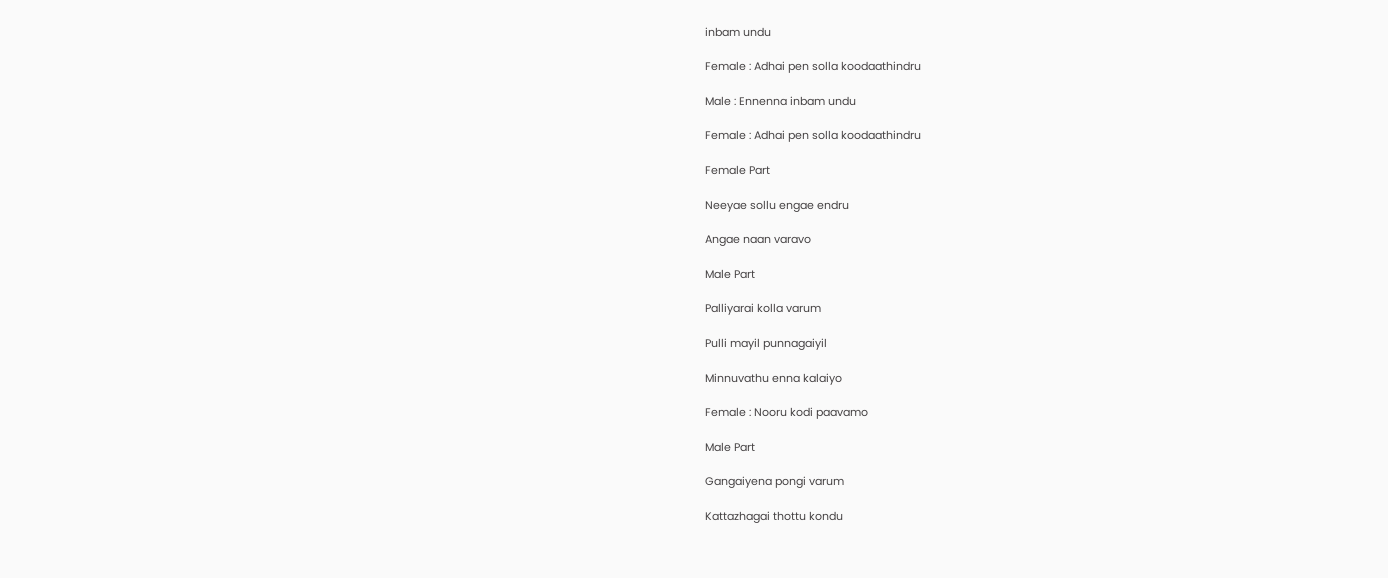inbam undu

Female : Adhai pen solla koodaathindru

Male : Ennenna inbam undu

Female : Adhai pen solla koodaathindru

Female Part

Neeyae sollu engae endru

Angae naan varavo

Male Part

Palliyarai kolla varum

Pulli mayil punnagaiyil

Minnuvathu enna kalaiyo

Female : Nooru kodi paavamo

Male Part

Gangaiyena pongi varum

Kattazhagai thottu kondu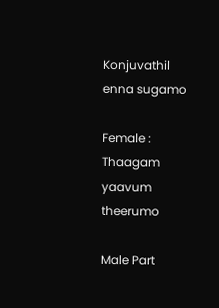Konjuvathil enna sugamo

Female : Thaagam yaavum theerumo

Male Part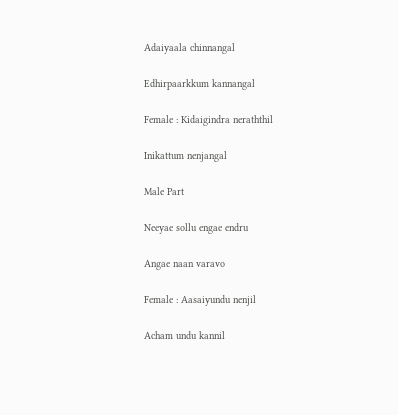Adaiyaala chinnangal

Edhirpaarkkum kannangal

Female : Kidaigindra neraththil

Inikattum nenjangal

Male Part

Neeyae sollu engae endru

Angae naan varavo

Female : Aasaiyundu nenjil

Acham undu kannil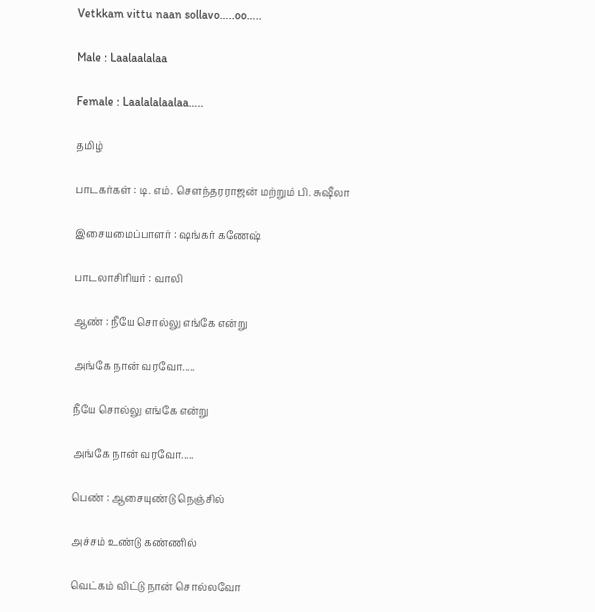Vetkkam vittu naan sollavo…..oo…..

Male : Laalaalalaa

Female : Laalalalaalaa…..

தமிழ்

பாடகர்கள் : டி. எம். சௌந்தரராஜன் மற்றும் பி. சுஷீலா

இசையமைப்பாளர் : ஷங்கர் கணேஷ்

பாடலாசிரியர் : வாலி

ஆண் : நீயே சொல்லு எங்கே என்று

அங்கே நான் வரவோ.....

நீயே சொல்லு எங்கே என்று

அங்கே நான் வரவோ.....

பெண் : ஆசையுண்டு நெஞ்சில்

அச்சம் உண்டு கண்ணில்

வெட்கம் விட்டு நான் சொல்லவோ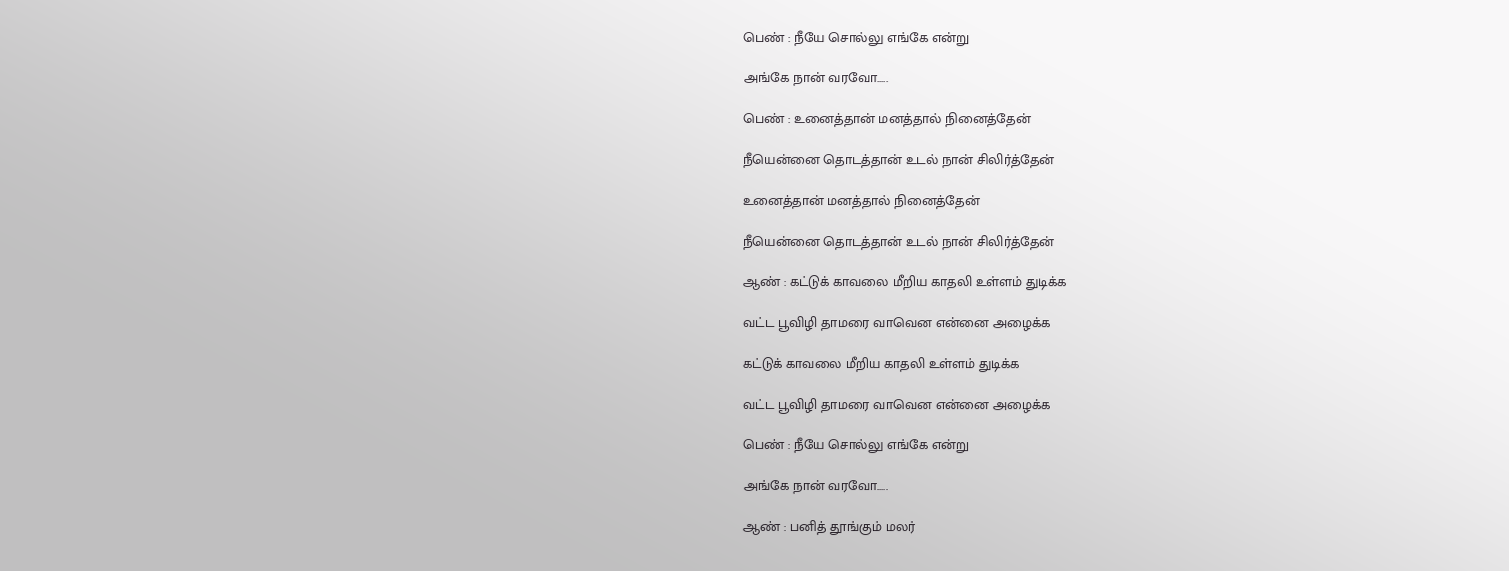பெண் : நீயே சொல்லு எங்கே என்று

அங்கே நான் வரவோ.....

பெண் : உனைத்தான் மனத்தால் நினைத்தேன்

நீயென்னை தொடத்தான் உடல் நான் சிலிர்த்தேன்

உனைத்தான் மனத்தால் நினைத்தேன்

நீயென்னை தொடத்தான் உடல் நான் சிலிர்த்தேன்

ஆண் : கட்டுக் காவலை மீறிய காதலி உள்ளம் துடிக்க

வட்ட பூவிழி தாமரை வாவென என்னை அழைக்க

கட்டுக் காவலை மீறிய காதலி உள்ளம் துடிக்க

வட்ட பூவிழி தாமரை வாவென என்னை அழைக்க

பெண் : நீயே சொல்லு எங்கே என்று

அங்கே நான் வரவோ.....

ஆண் : பனித் தூங்கும் மலர்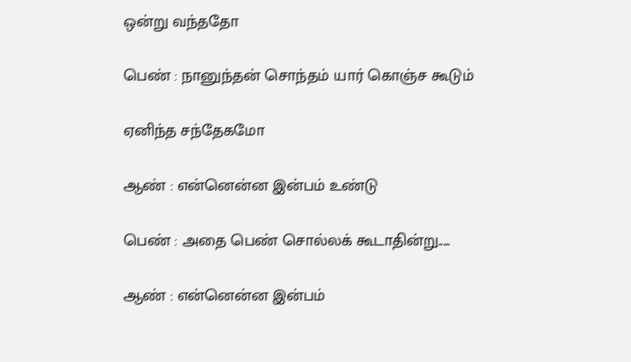ஒன்று வந்ததோ

பெண் : நானுந்தன் சொந்தம் யார் கொஞ்ச கூடும்

ஏனிந்த சந்தேகமோ

ஆண் : என்னென்ன இன்பம் உண்டு

பெண் : அதை பெண் சொல்லக் கூடாதின்று.....

ஆண் : என்னென்ன இன்பம்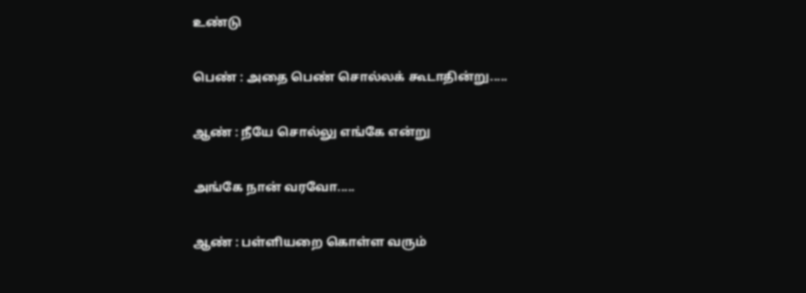உண்டு

பெண் : அதை பெண் சொல்லக் கூடாதின்று.....

ஆண் : நீயே சொல்லு எங்கே என்று

அங்கே நான் வரவோ.....

ஆண் : பள்ளியறை கொள்ள வரும்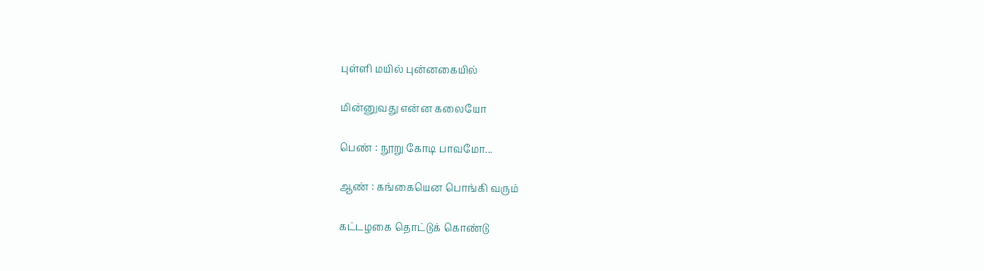புள்ளி மயில் புன்னகையில்

மின்னுவது என்ன கலையோ

பெண் : நூறு கோடி பாவமோ...

ஆண் : கங்கையென பொங்கி வரும்

கட்டழகை தொட்டுக் கொண்டு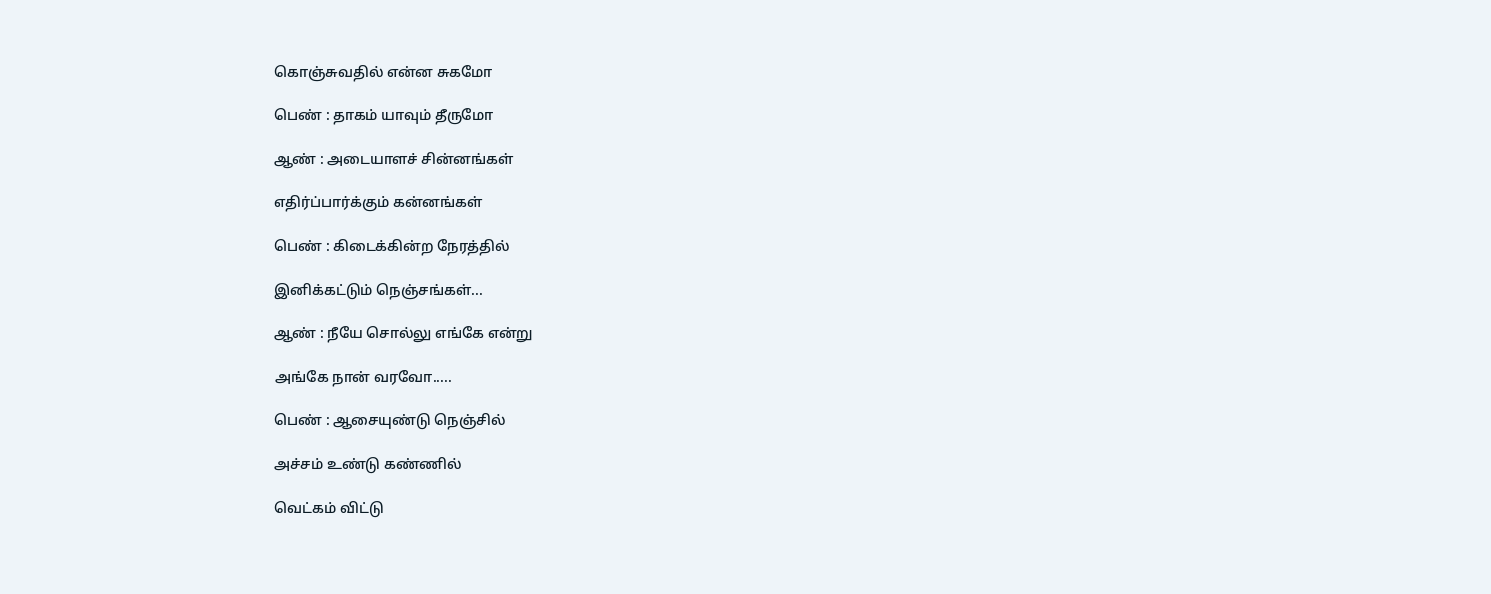கொஞ்சுவதில் என்ன சுகமோ

பெண் : தாகம் யாவும் தீருமோ

ஆண் : அடையாளச் சின்னங்கள்

எதிர்ப்பார்க்கும் கன்னங்கள்

பெண் : கிடைக்கின்ற நேரத்தில்

இனிக்கட்டும் நெஞ்சங்கள்...

ஆண் : நீயே சொல்லு எங்கே என்று

அங்கே நான் வரவோ.....

பெண் : ஆசையுண்டு நெஞ்சில்

அச்சம் உண்டு கண்ணில்

வெட்கம் விட்டு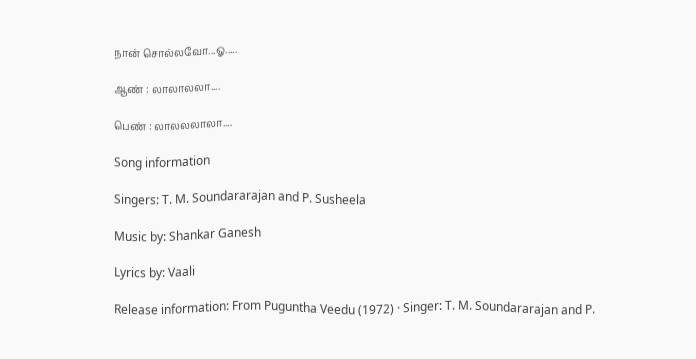நான் சொல்லவோ...ஓ.....

ஆண் : லாலாலலா....

பெண் : லாலலலாலா....

Song information

Singers: T. M. Soundararajan and P. Susheela

Music by: Shankar Ganesh

Lyrics by: Vaali

Release information: From Puguntha Veedu (1972) · Singer: T. M. Soundararajan and P.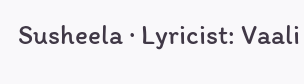Susheela · Lyricist: Vaali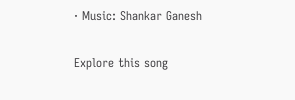· Music: Shankar Ganesh

Explore this song